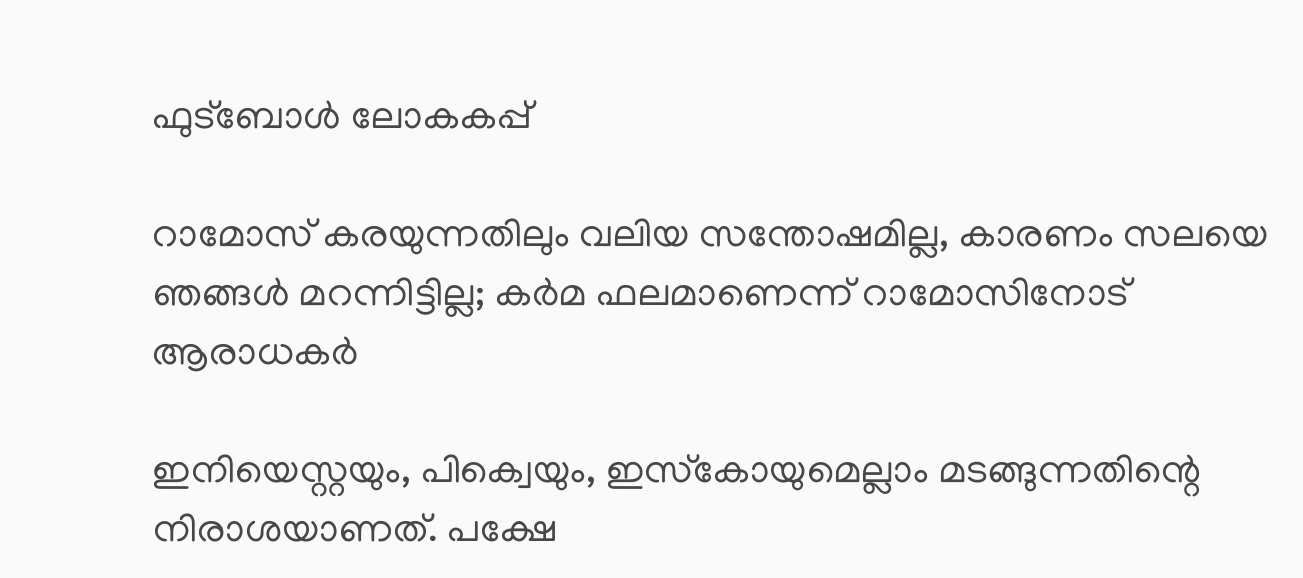ഫുട്ബോൾ ലോകകപ്പ്

റാമോസ് കരയുന്നതിലും വലിയ സന്തോഷമില്ല, കാരണം സലയെ ഞങ്ങള്‍ മറന്നിട്ടില്ല; കര്‍മ ഫലമാണെന്ന് റാമോസിനോട് ആരാധകര്‍

ഇനിയെസ്റ്റയും, പിക്വെയും, ഇസ്‌കോയുമെല്ലാം മടങ്ങുന്നതിന്റെ നിരാശയാണത്. പക്ഷേ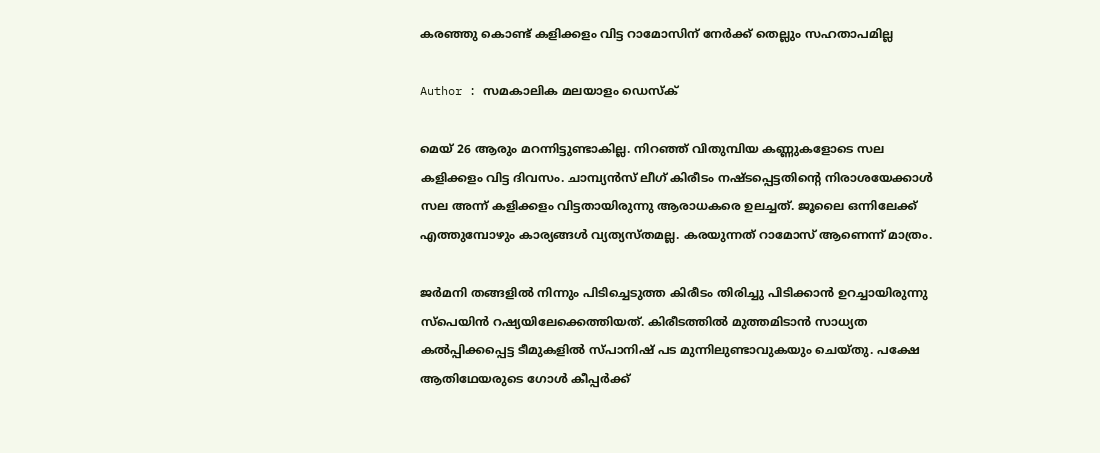കരഞ്ഞു കൊണ്ട് കളിക്കളം വിട്ട റാമോസിന് നേര്‍ക്ക് തെല്ലും സഹതാപമില്ല

Author : സമകാലിക മലയാളം ഡെസ്ക്

മെയ് 26 ആരും മറന്നിട്ടുണ്ടാകില്ല. നിറഞ്ഞ് വിതുമ്പിയ കണ്ണുകളോടെ സല കളിക്കളം വിട്ട ദിവസം. ചാമ്പ്യന്‍സ് ലീഗ് കിരീടം നഷ്ടപ്പെട്ടതിന്റെ നിരാശയേക്കാള്‍ സല അന്ന് കളിക്കളം വിട്ടതായിരുന്നു ആരാധകരെ ഉലച്ചത്. ജൂലൈ ഒന്നിലേക്ക് എത്തുമ്പോഴും കാര്യങ്ങള്‍ വ്യത്യസ്തമല്ല. കരയുന്നത് റാമോസ് ആണെന്ന് മാത്രം.

ജര്‍മനി തങ്ങളില്‍ നിന്നും പിടിച്ചെടുത്ത കിരീടം തിരിച്ചു പിടിക്കാന്‍ ഉറച്ചായിരുന്നു സ്‌പെയിന്‍ റഷ്യയിലേക്കെത്തിയത്. കിരീടത്തില്‍ മുത്തമിടാന്‍ സാധ്യത കല്‍പ്പിക്കപ്പെട്ട ടീമുകളില്‍ സ്പാനിഷ് പട മുന്നിലുണ്ടാവുകയും ചെയ്തു. പക്ഷേ ആതിഥേയരുടെ ഗോള്‍ കീപ്പര്‍ക്ക്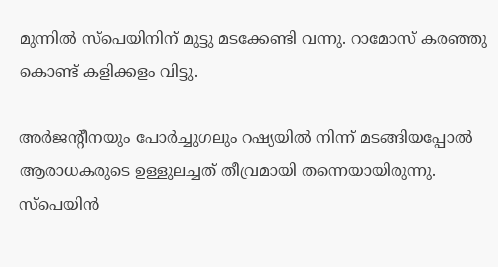മുന്നില്‍ സ്‌പെയിനിന് മുട്ടു മടക്കേണ്ടി വന്നു. റാമോസ് കരഞ്ഞു കൊണ്ട് കളിക്കളം വിട്ടു.

അര്‍ജന്റീനയും പോര്‍ച്ചുഗലും റഷ്യയില്‍ നിന്ന് മടങ്ങിയപ്പോല്‍ ആരാധകരുടെ ഉള്ളുലച്ചത് തീവ്രമായി തന്നെയായിരുന്നു. സ്‌പെയിന്‍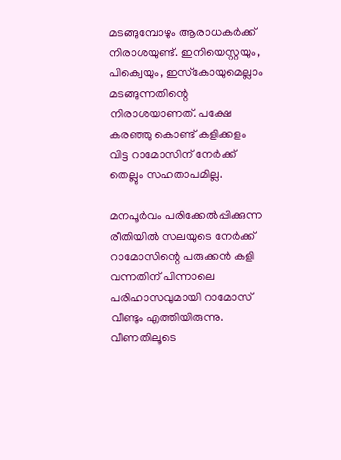മടങ്ങുമ്പോഴും ആരാധകര്‍ക്ക് നിരാശയുണ്ട്. ഇനിയെസ്റ്റയും, പിക്വെയും, ഇസ്‌കോയുമെല്ലാം മടങ്ങുന്നതിന്റെ നിരാശയാണത്. പക്ഷേ കരഞ്ഞു കൊണ്ട് കളിക്കളം വിട്ട റാമോസിന് നേര്‍ക്ക് തെല്ലും സഹതാപമില്ല.

മനപൂര്‍വം പരിക്കേല്‍പ്പിക്കുന്ന രീതിയില്‍ സലയുടെ നേര്‍ക്ക് റാമോസിന്റെ പരുക്കന്‍ കളി വന്നതിന് പിന്നാലെ പരിഹാസവുമായി റാമോസ് വീണ്ടും എത്തിയിരുന്നു. വീണതിലൂടെ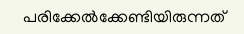പരിക്കേല്‍ക്കേണ്ടിയിരുന്നത്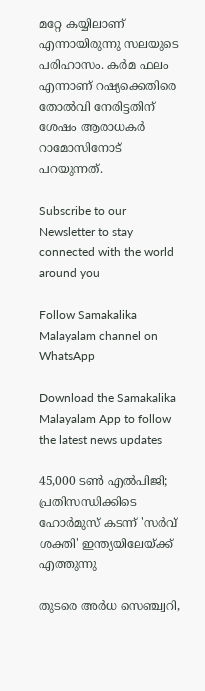മറ്റേ കയ്യിലാണ് എന്നായിരുന്നു സലയുടെ പരിഹാസം. കര്‍മ ഫലം എന്നാണ് റഷ്യക്കെതിരെ തോല്‍വി നേരിട്ടതിന് ശേഷം ആരാധകര്‍ റാമോസിനോട് പറയുന്നത്.

Subscribe to our Newsletter to stay connected with the world around you

Follow Samakalika Malayalam channel on WhatsApp

Download the Samakalika Malayalam App to follow the latest news updates

45,000 ടൺ എൽപിജി; പ്രതിസന്ധിക്കിടെ ഹോർമുസ് കടന്ന് 'സർവ് ശക്തി' ഇന്ത്യയിലേയ്ക്ക് എത്തുന്നു

തുടരെ അര്‍ധ സെഞ്ച്വറി,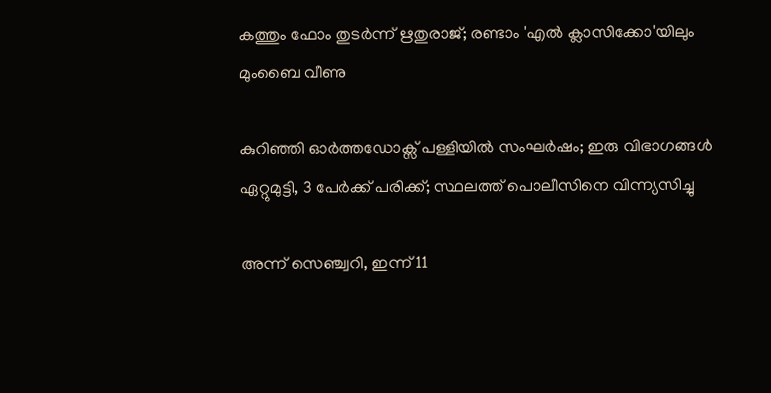കത്തും ഫോം തുടര്‍ന്ന് ഋതുരാജ്; രണ്ടാം 'എല്‍ ക്ലാസിക്കോ'യിലും മുംബൈ വീണു

കുറിഞ്ഞി ഓർത്തഡോക്സ് പള്ളിയിൽ സംഘർഷം; ഇരു വിഭാഗങ്ങൾ ഏറ്റുമുട്ടി, 3 പേർക്ക് പരിക്ക്; സ്ഥലത്ത് പൊലീസിനെ വിന്ന്യസിച്ചു

അന്ന് സെഞ്ച്വറി, ഇന്ന് 11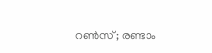റണ്‍സ്; രണ്ടാം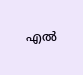എല്‍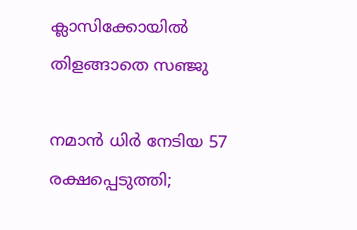ക്ലാസിക്കോയില്‍ തിളങ്ങാതെ സഞ്ജു

നമാന്‍ ധിര്‍ നേടിയ 57 രക്ഷപ്പെടുത്തി;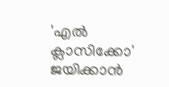'എല്‍ ക്ലാസിക്കോ' ജയിക്കാന്‍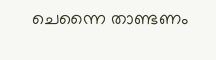ചെന്നൈ താണ്ടണം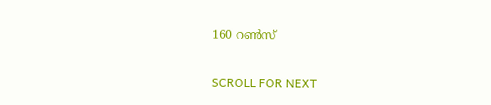160 റണ്‍സ്

SCROLL FOR NEXT